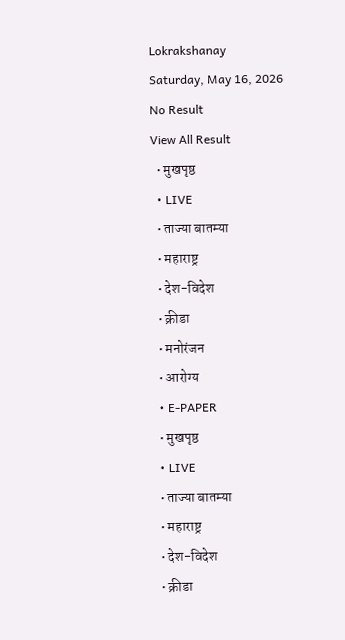Lokrakshanay
Saturday, May 16, 2026
No Result
View All Result
  • मुखपृष्ठ
  • LIVE
  • ताज्या बातम्या
  • महाराष्ट्र
  • देश-विदेश
  • क्रीडा
  • मनोरंजन
  • आरोग्य
  • E-PAPER
  • मुखपृष्ठ
  • LIVE
  • ताज्या बातम्या
  • महाराष्ट्र
  • देश-विदेश
  • क्रीडा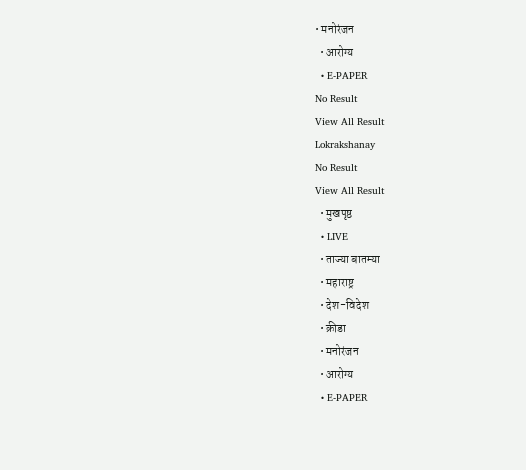• मनोरंजन
  • आरोग्य
  • E-PAPER
No Result
View All Result
Lokrakshanay
No Result
View All Result
  • मुखपृष्ठ
  • LIVE
  • ताज्या बातम्या
  • महाराष्ट्र
  • देश-विदेश
  • क्रीडा
  • मनोरंजन
  • आरोग्य
  • E-PAPER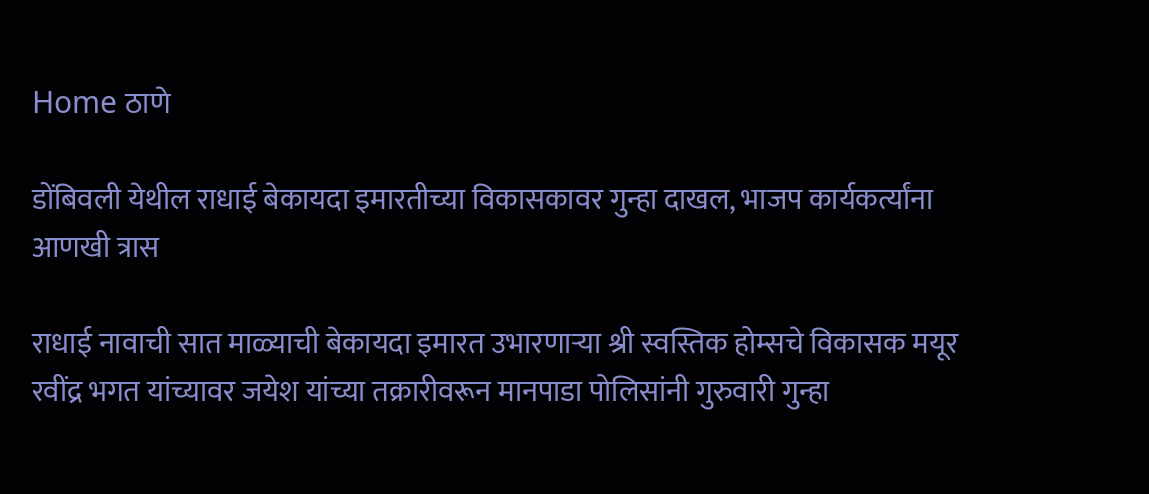Home ठाणे

डोंबिवली येथील राधाई बेकायदा इमारतीच्या विकासकावर गुन्हा दाखल, भाजप कार्यकर्त्यांना आणखी त्रास

राधाई नावाची सात माळ्याची बेकायदा इमारत उभारणाऱ्या श्री स्वस्तिक होम्सचे विकासक मयूर रवींद्र भगत यांच्यावर जयेश यांच्या तक्रारीवरून मानपाडा पोलिसांनी गुरुवारी गुन्हा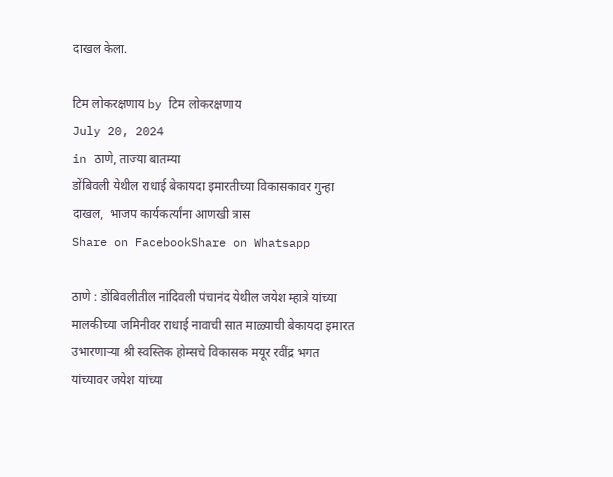दाखल केला.

टिम लोकरक्षणाय by टिम लोकरक्षणाय
July 20, 2024
in ठाणे, ताज्या बातम्या
डोंबिवली येथील राधाई बेकायदा इमारतीच्या विकासकावर गुन्हा दाखल,  भाजप कार्यकर्त्यांना आणखी त्रास
Share on FacebookShare on Whatsapp

ठाणे : डोंबिवलीतील नांदिवली पंचानंद येथील जयेश म्हात्रे यांच्या मालकीच्या जमिनीवर राधाई नावाची सात माळ्याची बेकायदा इमारत उभारणाऱ्या श्री स्वस्तिक होम्सचे विकासक मयूर रवींद्र भगत यांच्यावर जयेश यांच्या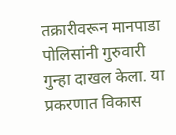तक्रारीवरून मानपाडा पोलिसांनी गुरुवारी गुन्हा दाखल केला. या प्रकरणात विकास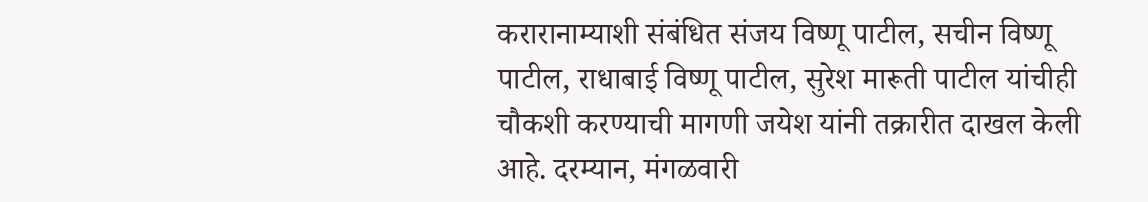करारानाम्याशी संबंधित संजय विष्णू पाटील, सचीन विष्णू पाटील, राधाबाई विष्णू पाटील, सुरेश मारूती पाटील यांचीही चौकशी करण्याची मागणी जयेश यांनी तक्रारीत दाखल केली आहे. दरम्यान, मंगळवारी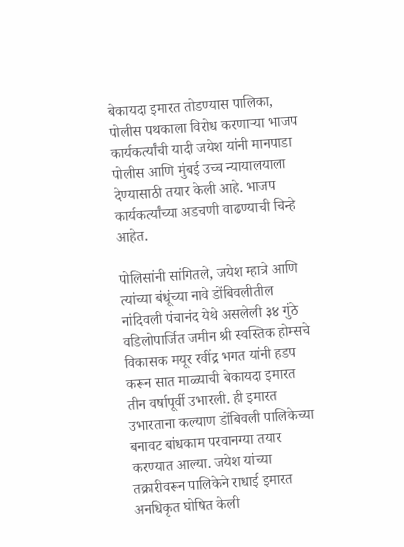बेकायदा इमारत तोडण्यास पालिका, पोलीस पथकाला विरोध करणाऱ्या भाजप कार्यकर्त्यांची यादी जयेश यांनी मानपाडा पोलीस आणि मुंबई उच्च न्यायालयाला देण्यासाठी तयार केली आहे. भाजप कार्यकर्त्यांच्या अडचणी वाढण्याची चिन्हे आहेत.

पोलिसांनी सांगितले, जयेश म्हात्रे आणि त्यांच्या बंधूंच्या नावे डोंबिवलीतील नांदिवली पंचानंद येथे असलेली ३४ गुंठे वडिलोपार्जित जमीन श्री स्वस्तिक होम्सचे विकासक मयूर रवींद्र भगत यांनी हडप करून सात माळ्याची बेकायदा इमारत तीन वर्षापूर्वी उभारली. ही इमारत उभारताना कल्याण डोंबिवली पालिकेच्या बनावट बांधकाम परवानग्या तयार करण्यात आल्या. जयेश यांच्या तक्रारीवरून पालिकेने राधाई इमारत अनधिकृत घोषित केली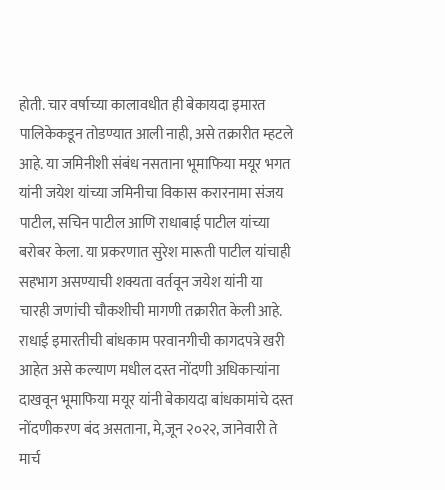होती. चार वर्षाच्या कालावधीत ही बेकायदा इमारत पालिकेकडून तोडण्यात आली नाही, असे तक्रारीत म्हटले आहे. या जमिनीशी संबंध नसताना भूमाफिया मयूर भगत यांनी जयेश यांच्या जमिनीचा विकास करारनामा संजय पाटील, सचिन पाटील आणि राधाबाई पाटील यांच्या बरोबर केला. या प्रकरणात सुरेश मारूती पाटील यांचाही सहभाग असण्याची शक्यता वर्तवून जयेश यांनी या चारही जणांची चौकशीची मागणी तक्रारीत केली आहे. राधाई इमारतीची बांधकाम परवानगीची कागदपत्रे खरी आहेत असे कल्याण मधील दस्त नोंदणी अधिकाऱ्यांना दाखवून भूमाफिया मयूर यांनी बेकायदा बांधकामांचे दस्त नोंदणीकरण बंद असताना, मे,जून २०२२, जानेवारी ते मार्च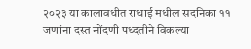२०२३ या कालावधीत राधाई मधील सदनिका ११ जणांना दस्त नोंदणी पध्दतीने विकल्या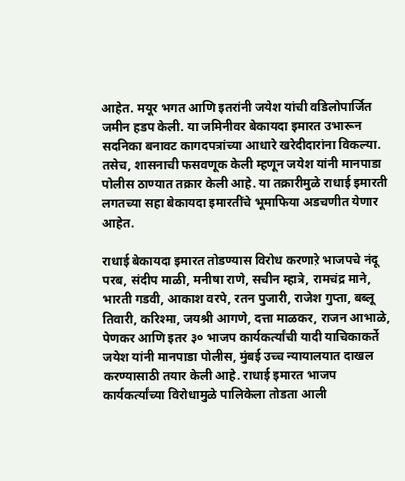आहेत. मयूर भगत आणि इतरांनी जयेश यांची वडिलोपार्जित जमीन हडप केली. या जमिनीवर बेकायदा इमारत उभारून सदनिका बनावट कागदपत्रांच्या आधारे खरेदीदारांना विकल्या. तसेच, शासनाची फसवणूक केली म्हणून जयेश यांनी मानपाडा पोलीस ठाण्यात तक्रार केली आहे. या तक्रारीमुळे राधाई इमारती लगतच्या सहा बेकायदा इमारतींचे भूमाफिया अडचणीत येणार आहेत.

राधाई बेकायदा इमारत तोडण्यास विरोध करणाऱे भाजपचे नंदू परब, संदीप माळी, मनीषा राणे, सचीन म्हात्रे, रामचंद्र माने, भारती गडवी, आकाश वरपे, रतन पुजारी, राजेश गुप्ता, बब्लू तिवारी, करिश्मा, जयश्री आगणे, दत्ता माळकर, राजन आभाळे, पेणकर आणि इतर ३० भाजप कार्यकर्त्यांची यादी याचिकाकर्ते जयेश यांनी मानपाडा पोलीस, मुंबई उच्च न्यायालयात दाखल करण्यासाठी तयार केली आहे. राधाई इमारत भाजप कार्यकर्त्यांच्या विरोधामुळे पालिकेला तोडता आली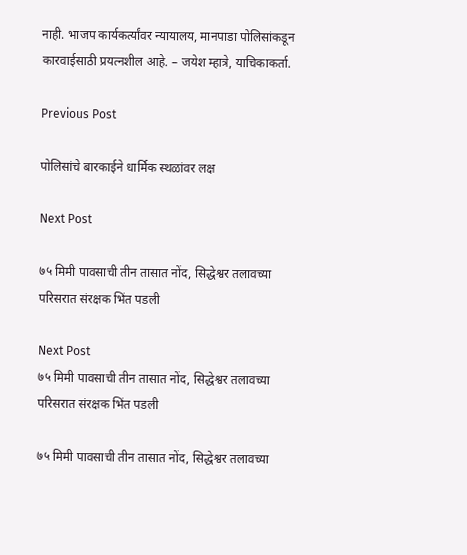नाही. भाजप कार्यकर्त्यांवर न्यायालय, मानपाडा पोलिसांकडून कारवाईसाठी प्रयत्नशील आहे. – जयेश म्हात्रे, याचिकाकर्ता.

Previous Post

पोलिसांचे बारकाईने धार्मिक स्थळांवर लक्ष

Next Post

७५ मिमी पावसाची तीन तासात नोंद, सिद्धेश्वर तलावच्या परिसरात संरक्षक भिंत पडली

Next Post
७५ मिमी पावसाची तीन तासात नोंद, सिद्धेश्वर तलावच्या परिसरात संरक्षक भिंत पडली

७५ मिमी पावसाची तीन तासात नोंद, सिद्धेश्वर तलावच्या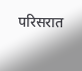परिसरात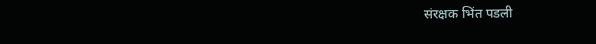संरक्षक भिंत पडली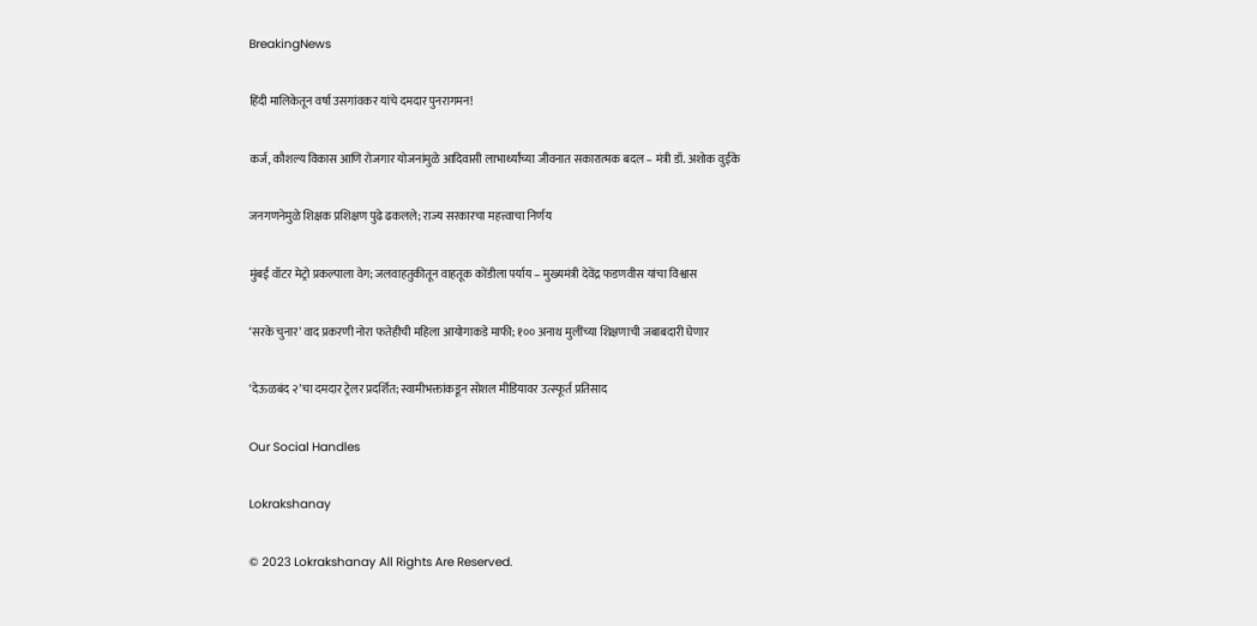BreakingNews

हिंदी मालिकेतून वर्षा उसगांवकर यांचे दमदार पुनरागमन!

कर्ज, कौशल्य विकास आणि रोजगार योजनांमुळे आदिवासी लाभार्थ्यांच्या जीवनात सकारात्मक बदल – मंत्री डॉ. अशोक वुईके

जनगणनेमुळे शिक्षक प्रशिक्षण पुढे ढकलले; राज्य सरकारचा महत्त्वाचा निर्णय

मुंबई वॉटर मेट्रो प्रकल्पाला वेग; जलवाहतुकीतून वाहतूक कोंडीला पर्याय – मुख्यमंत्री देवेंद्र फडणवीस यांचा विश्वास

‘सरके चुनार’ वाद प्रकरणी नोरा फतेहीची महिला आयोगाकडे माफी; १०० अनाथ मुलींच्या शिक्षणाची जबाबदारी घेणार

‘देऊळबंद २’चा दमदार ट्रेलर प्रदर्शित; स्वामीभक्तांकडून सोशल मीडियावर उत्स्फूर्त प्रतिसाद

Our Social Handles

Lokrakshanay

© 2023 Lokrakshanay All Rights Are Reserved.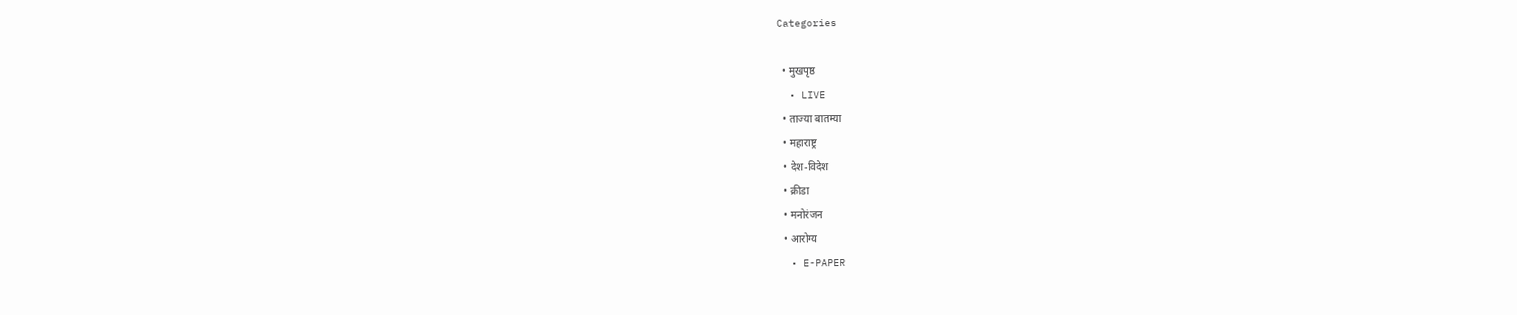Categories

  • मुखपृष्ठ
  • LIVE
  • ताज्या बातम्या
  • महाराष्ट्र
  • देश-विदेश
  • क्रीडा
  • मनोरंजन
  • आरोग्य
  • E-PAPER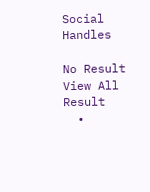Social Handles

No Result
View All Result
  •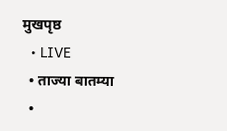मुखपृष्ठ
  • LIVE
  • ताज्या बातम्या
  •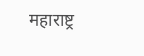महाराष्ट्र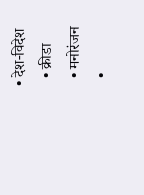• देश-विदेश
  • क्रीडा
  • मनोरंजन
  •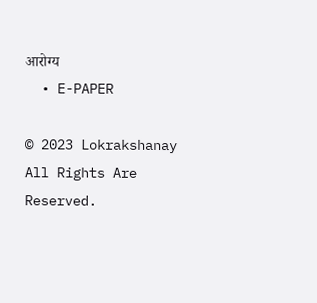आरोग्य
  • E-PAPER

© 2023 Lokrakshanay All Rights Are Reserved.